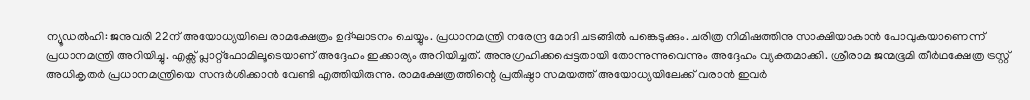ന്യൂഡൽഹി: ജനുവരി 22ന് അയോധ്യയിലെ രാമക്ഷേത്രം ഉദ്ഘാടനം ചെയ്യും. പ്രധാനമന്ത്രി നരേന്ദ്ര മോദി ചടങ്ങിൽ പങ്കെടുക്കും. ചരിത്ര നിമിഷത്തിനു സാക്ഷിയാകാൻ പോവുകയാണെന്ന് പ്രധാനമന്ത്രി അറിയിച്ചു. എക്സ് പ്ലാറ്റ്ഫോമിലൂടെയാണ് അദ്ദേഹം ഇക്കാര്യം അറിയിച്ചത്. അനുഗ്രഹിക്കപ്പെട്ടതായി തോന്നുന്നുവെന്നും അദ്ദേഹം വ്യക്തമാക്കി. ശ്രീരാമ ജന്മഭൂമി തീർഥക്ഷേത്ര ട്രസ്റ്റ് അധികൃതർ പ്രധാനമന്ത്രിയെ സന്ദർശിക്കാൻ വേണ്ടി എത്തിയിരുന്നു. രാമക്ഷേത്രത്തിന്റെ പ്രതിഷ്ഠാ സമയത്ത് അയോധ്യയിലേക്ക് വരാൻ ഇവർ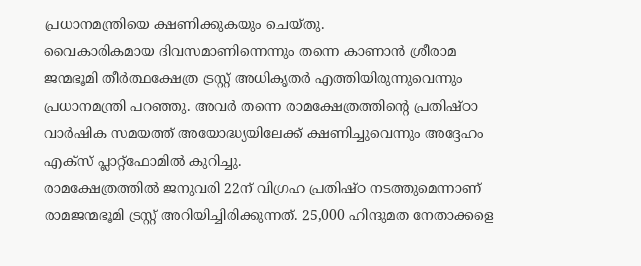പ്രധാനമന്ത്രിയെ ക്ഷണിക്കുകയും ചെയ്തു.
വൈകാരികമായ ദിവസമാണിന്നെന്നും തന്നെ കാണാൻ ശ്രീരാമ ജന്മഭൂമി തീർത്ഥക്ഷേത്ര ട്രസ്റ്റ് അധികൃതർ എത്തിയിരുന്നുവെന്നും പ്രധാനമന്ത്രി പറഞ്ഞു. അവർ തന്നെ രാമക്ഷേത്രത്തിന്റെ പ്രതിഷ്ഠാ വാർഷിക സമയത്ത് അയോദ്ധ്യയിലേക്ക് ക്ഷണിച്ചുവെന്നും അദ്ദേഹം എക്സ് പ്ലാറ്റ്ഫോമിൽ കുറിച്ചു.
രാമക്ഷേത്രത്തിൽ ജനുവരി 22ന് വിഗ്രഹ പ്രതിഷ്ഠ നടത്തുമെന്നാണ് രാമജന്മഭൂമി ട്രസ്റ്റ് അറിയിച്ചിരിക്കുന്നത്. 25,000 ഹിന്ദുമത നേതാക്കളെ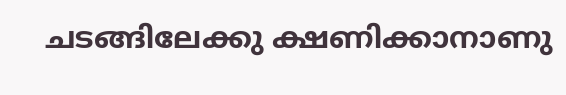ചടങ്ങിലേക്കു ക്ഷണിക്കാനാണു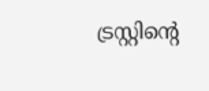ട്രസ്റ്റിന്റെ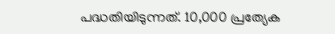പദ്ധതിയിടുന്നത്. 10,000 പ്രത്യേക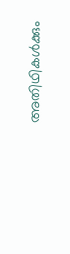അതിഥികൾക്കും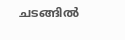ചടങ്ങിൽ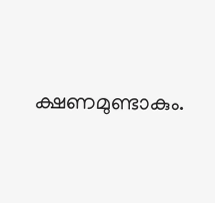ക്ഷണമുണ്ടാകും.